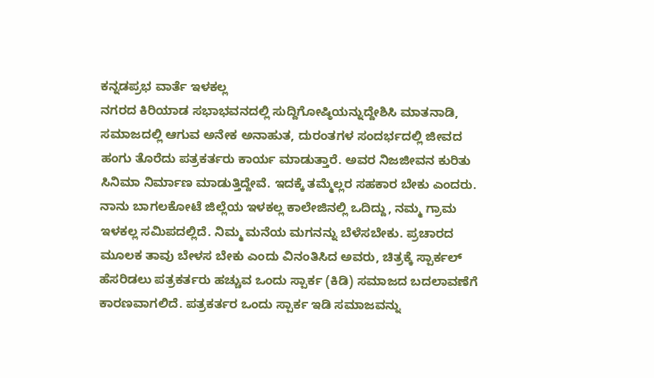ಕನ್ನಡಪ್ರಭ ವಾರ್ತೆ ಇಳಕಲ್ಲ
ನಗರದ ಕಿರಿಯಾಡ ಸಭಾಭವನದಲ್ಲಿ ಸುದ್ದಿಗೋಷ್ಠಿಯನ್ನುದ್ದೇಶಿಸಿ ಮಾತನಾಡಿ, ಸಮಾಜದಲ್ಲಿ ಆಗುವ ಅನೇಕ ಅನಾಹುತ, ದುರಂತಗಳ ಸಂದರ್ಭದಲ್ಲಿ ಜೀವದ ಹಂಗು ತೊರೆದು ಪತ್ರಕರ್ತರು ಕಾರ್ಯ ಮಾಡುತ್ತಾರೆ. ಅವರ ನಿಜಜೀವನ ಕುರಿತು ಸಿನಿಮಾ ನಿರ್ಮಾಣ ಮಾಡುತ್ತಿದ್ದೇವೆ. ಇದಕ್ಕೆ ತಮ್ಮೆಲ್ಲರ ಸಹಕಾರ ಬೇಕು ಎಂದರು.
ನಾನು ಬಾಗಲಕೋಟೆ ಜಿಲ್ಲೆಯ ಇಳಕಲ್ಲ ಕಾಲೇಜಿನಲ್ಲಿ ಒದಿದ್ದು, ನಮ್ಮ ಗ್ರಾಮ ಇಳಕಲ್ಲ ಸಮಿಪದಲ್ಲಿದೆ. ನಿಮ್ಮ ಮನೆಯ ಮಗನನ್ನು ಬೆಳೆಸಬೇಕು. ಪ್ರಚಾರದ ಮೂಲಕ ತಾವು ಬೇಳಸ ಬೇಕು ಎಂದು ವಿನಂತಿಸಿದ ಅವರು, ಚಿತ್ರಕ್ಕೆ ಸ್ಪಾರ್ಕಲ್ ಹೆಸರಿಡಲು ಪತ್ರಕರ್ತರು ಹಚ್ಚುವ ಒಂದು ಸ್ಪಾರ್ಕ (ಕಿಡಿ) ಸಮಾಜದ ಬದಲಾವಣೆಗೆ ಕಾರಣವಾಗಲಿದೆ. ಪತ್ರಕರ್ತರ ಒಂದು ಸ್ಪಾರ್ಕ ಇಡಿ ಸಮಾಜವನ್ನು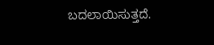ಬದಲಾಯಿಸುತ್ತದೆ.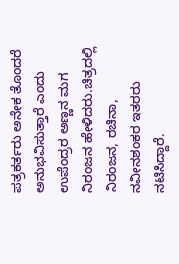ಪತ್ರಕರ್ತರು ಅನೇಕ ತೊಂದರೆ ಅನುಭವಿಸುತ್ತಾರೆ ಎಂದು ಉಪೆಂದ್ರರ ಅಣ್ಣನ ಮಗ ನಿರಂಜನ ಹೇಳಿದರು.ಚಿತ್ರದಲ್ಲಿ ನಿರಂಜನ, ರಚಿನಾ, ನವೀನಶಂಕರ ಇತರರು ನಟಿಸಿದ್ದಾರೆ.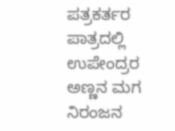ಪತ್ರಕರ್ತರ ಪಾತ್ರದಲ್ಲಿ ಉಪೇಂದ್ರರ ಅಣ್ಣನ ಮಗ ನಿರಂಜನ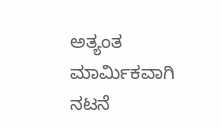ಅತ್ಯಂತ ಮಾರ್ಮಿಕವಾಗಿ ನಟನೆ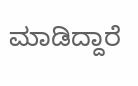ಮಾಡಿದ್ದಾರೆ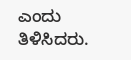ಎಂದು ತಿಳಿಸಿದರು.